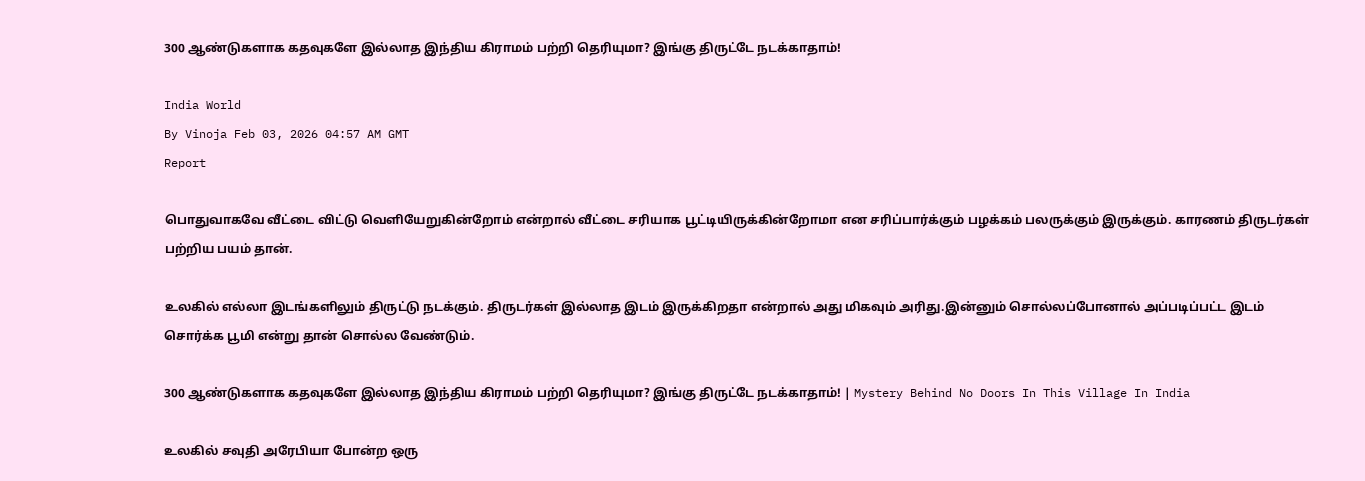300 ஆண்டுகளாக கதவுகளே இல்லாத இந்திய கிராமம் பற்றி தெரியுமா? இங்கு திருட்டே நடக்காதாம்!

India World
By Vinoja Feb 03, 2026 04:57 AM GMT
Report

பொதுவாகவே வீட்டை விட்டு வெளியேறுகின்றோம் என்றால் வீட்டை சரியாக பூட்டியிருக்கின்றோமா என சரிப்பார்க்கும் பழக்கம் பலருக்கும் இருக்கும். காரணம் திருடர்கள் பற்றிய பயம் தான்.

உலகில் எல்லா இடங்களிலும் திருட்டு நடக்கும். திருடர்கள் இல்லாத இடம் இருக்கிறதா என்றால் அது மிகவும் அரிது.இன்னும் சொல்லப்போனால் அப்படிப்பட்ட இடம் சொர்க்க பூமி என்று தான் சொல்ல வேண்டும்.

300 ஆண்டுகளாக கதவுகளே இல்லாத இந்திய கிராமம் பற்றி தெரியுமா? இங்கு திருட்டே நடக்காதாம்! | Mystery Behind No Doors In This Village In India

உலகில் சவுதி அரேபியா போன்ற ஒரு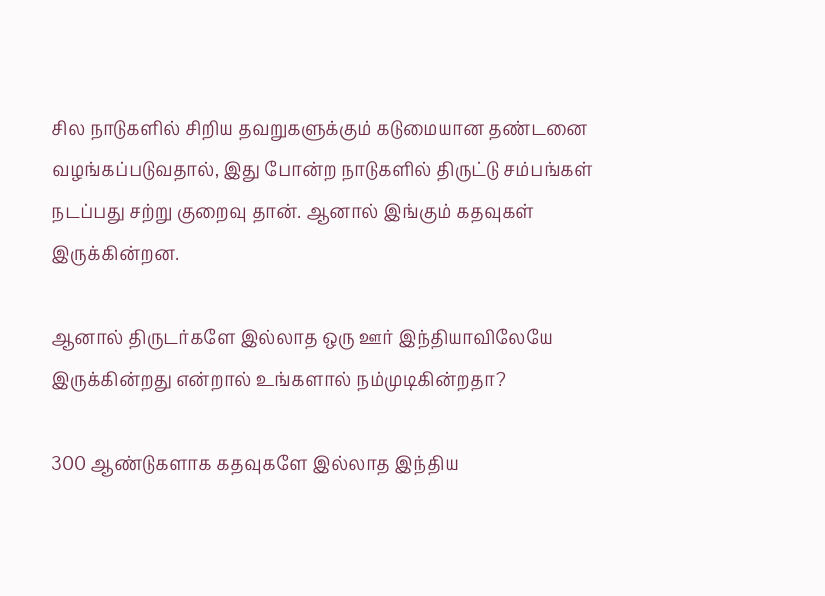சில நாடுகளில் சிறிய தவறுகளுக்கும் கடுமையான தண்டனை வழங்கப்படுவதால், இது போன்ற நாடுகளில் திருட்டு சம்பங்கள் நடப்பது சற்று குறைவு தான். ஆனால் இங்கும் கதவுகள் இருக்கின்றன.

ஆனால் திருடர்களே இல்லாத ஒரு ஊர் இந்தியாவிலேயே இருக்கின்றது என்றால் உங்களால் நம்முடிகின்றதா?

300 ஆண்டுகளாக கதவுகளே இல்லாத இந்திய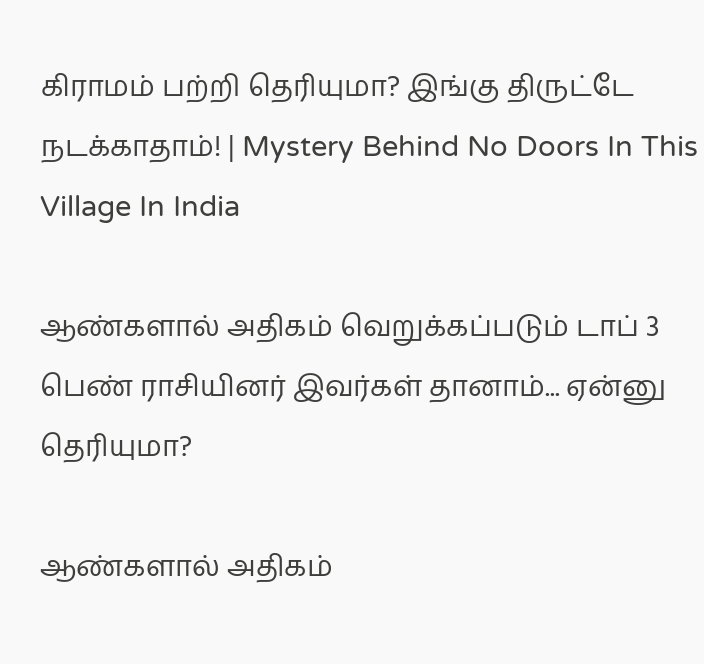கிராமம் பற்றி தெரியுமா? இங்கு திருட்டே நடக்காதாம்! | Mystery Behind No Doors In This Village In India

ஆண்களால் அதிகம் வெறுக்கப்படும் டாப் 3 பெண் ராசியினர் இவர்கள் தானாம்... ஏன்னு தெரியுமா?

ஆண்களால் அதிகம்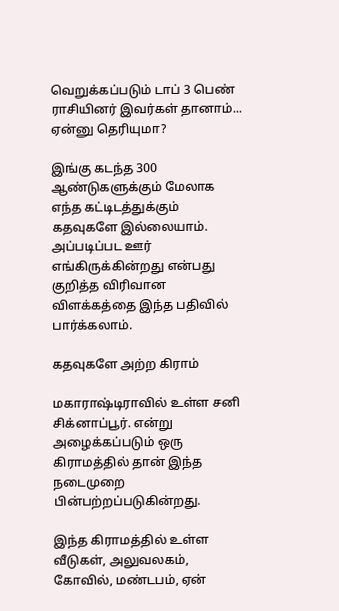வெறுக்கப்படும் டாப் 3 பெண் ராசியினர் இவர்கள் தானாம்... ஏன்னு தெரியுமா?

இங்கு கடந்த 300 ஆண்டுகளுக்கும் மேலாக எந்த கட்டிடத்துக்கும்  கதவுகளே இல்லையாம். அப்படிப்பட ஊர் எங்கிருக்கின்றது என்பது குறித்த விரிவான விளக்கத்தை இந்த பதிவில் பார்க்கலாம்.

கதவுகளே அற்ற கிராம்

மகாராஷ்டிராவில் உள்ள சனி சிக்னாப்பூர். என்று அழைக்கப்படும் ஒரு கிராமத்தில் தான் இந்த நடைமுறை பின்பற்றப்படுகின்றது.

இந்த கிராமத்தில் உள்ள வீடுகள், அலுவலகம், கோவில், மண்டபம், ஏன்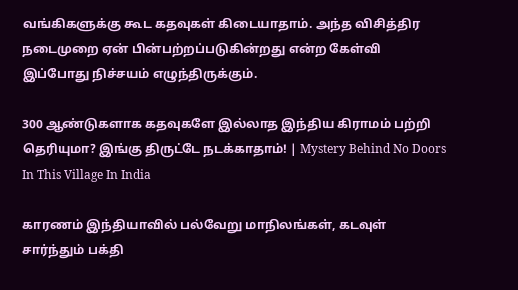வங்கிகளுக்கு கூட கதவுகள் கிடையாதாம். அந்த விசித்திர நடைமுறை ஏன் பின்பற்றப்படுகின்றது என்ற கேள்வி இப்போது நிச்சயம் எழுந்திருக்கும்.

300 ஆண்டுகளாக கதவுகளே இல்லாத இந்திய கிராமம் பற்றி தெரியுமா? இங்கு திருட்டே நடக்காதாம்! | Mystery Behind No Doors In This Village In India

காரணம் இந்தியாவில் பல்வேறு மாநிலங்கள், கடவுள் சார்ந்தும் பக்தி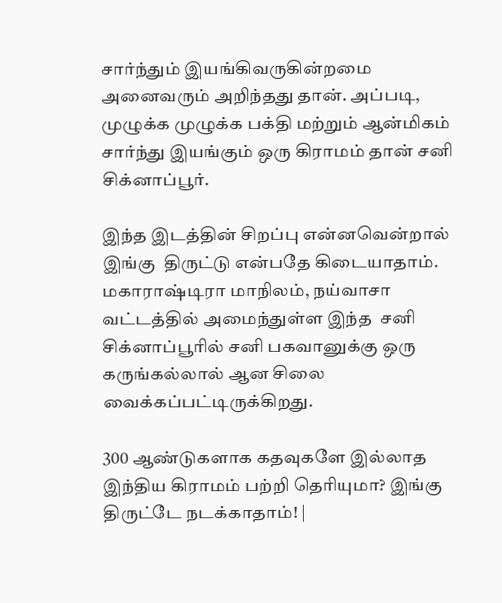சார்ந்தும் இயங்கிவருகின்றமை அனைவரும் அறிந்தது தான். அப்படி, முழுக்க முழுக்க பக்தி மற்றும் ஆன்மிகம் சார்ந்து இயங்கும் ஒரு கிராமம் தான் சனி சிக்னாப்பூர்.

இந்த இடத்தின் சிறப்பு என்னவென்றால் இங்கு  திருட்டு என்பதே கிடையாதாம். மகாராஷ்டிரா மாநிலம், நய்வாசா வட்டத்தில் அமைந்துள்ள இந்த  சனி சிக்னாப்பூரில் சனி பகவானுக்கு ஒரு கருங்கல்லால் ஆன சிலை வைக்கப்பட்டிருக்கிறது.

300 ஆண்டுகளாக கதவுகளே இல்லாத இந்திய கிராமம் பற்றி தெரியுமா? இங்கு திருட்டே நடக்காதாம்! |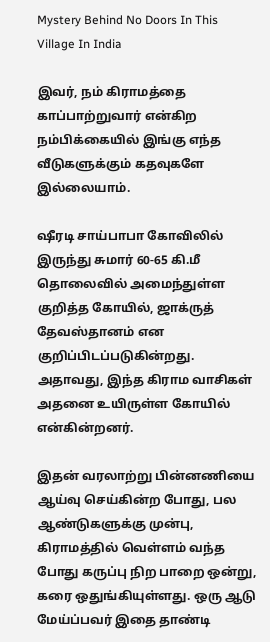Mystery Behind No Doors In This Village In India

இவர், நம் கிராமத்தை காப்பாற்றுவார் என்கிற நம்பிக்கையில் இங்கு எந்த வீடுகளுக்கும் கதவுகளே இல்லையாம்.

ஷீரடி சாய்பாபா கோவிலில் இருந்து சுமார் 60-65 கி.மீ தொலைவில் அமைந்துள்ள குறித்த கோயில், ஜாக்ருத் தேவஸ்தானம் என குறிப்பிடப்படுகின்றது. அதாவது, இந்த கிராம வாசிகள் அதனை உயிருள்ள கோயில் என்கின்றனர்.

இதன் வரலாற்று பின்னணியை ஆய்வு செய்கின்ற போது, பல ஆண்டுகளுக்கு முன்பு, கிராமத்தில் வெள்ளம் வந்த போது கருப்பு நிற பாறை ஒன்று, கரை ஒதுங்கியுள்ளது. ஒரு ஆடு மேய்ப்பவர் இதை தாண்டி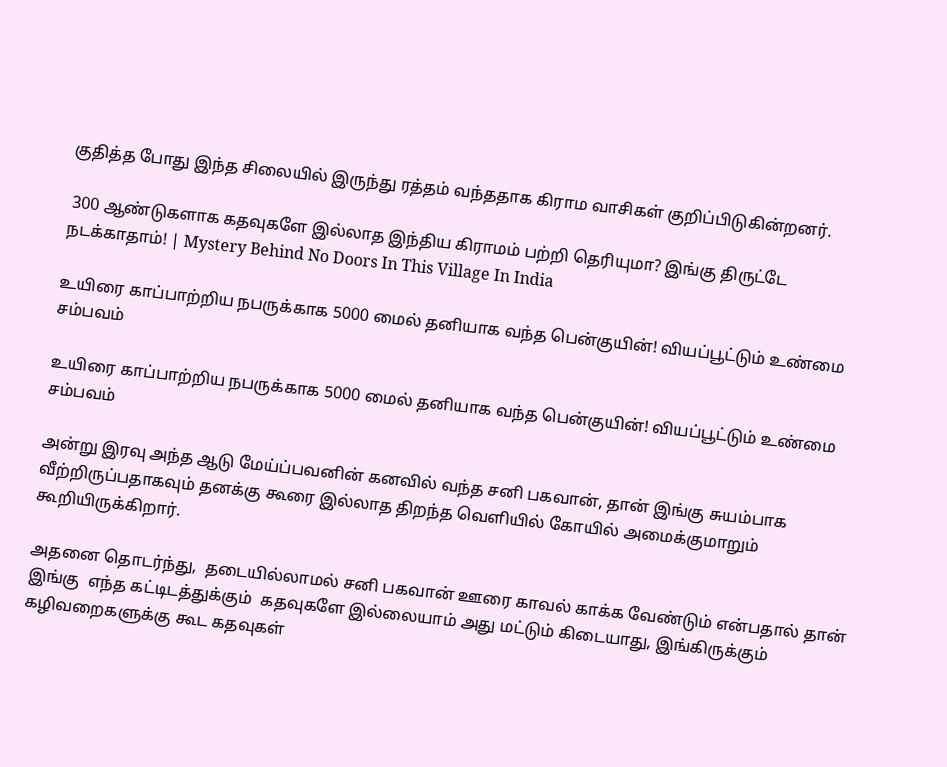குதித்த போது இந்த சிலையில் இருந்து ரத்தம் வந்ததாக கிராம வாசிகள் குறிப்பிடுகின்றனர்.

 300 ஆண்டுகளாக கதவுகளே இல்லாத இந்திய கிராமம் பற்றி தெரியுமா? இங்கு திருட்டே நடக்காதாம்! | Mystery Behind No Doors In This Village In India

உயிரை காப்பாற்றிய நபருக்காக 5000 மைல் தனியாக வந்த பென்குயின்! வியப்பூட்டும் உண்மை சம்பவம்

உயிரை காப்பாற்றிய நபருக்காக 5000 மைல் தனியாக வந்த பென்குயின்! வியப்பூட்டும் உண்மை சம்பவம்

அன்று இரவு அந்த ஆடு மேய்ப்பவனின் கனவில் வந்த சனி பகவான், தான் இங்கு சுயம்பாக வீற்றிருப்பதாகவும் தனக்கு கூரை இல்லாத திறந்த வெளியில் கோயில் அமைக்குமாறும் கூறியிருக்கிறார்.

அதனை தொடர்ந்து,  தடையில்லாமல் சனி பகவான் ஊரை காவல் காக்க வேண்டும் என்பதால் தான் இங்கு  எந்த கட்டிடத்துக்கும்  கதவுகளே இல்லையாம் அது மட்டும் கிடையாது, இங்கிருக்கும் கழிவறைகளுக்கு கூட கதவுகள்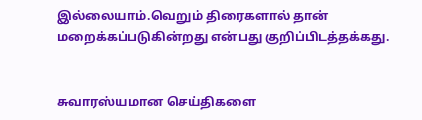இல்லையாம்.வெறும் திரைகளால் தான் மறைக்கப்படுகின்றது என்பது குறிப்பிடத்தக்கது.


சுவாரஸ்யமான செய்திகளை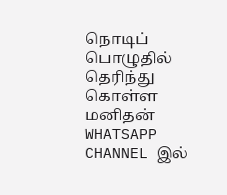நொடிப் பொழுதில் தெரிந்து கொள்ள மனிதன் WHATSAPP CHANNEL இல்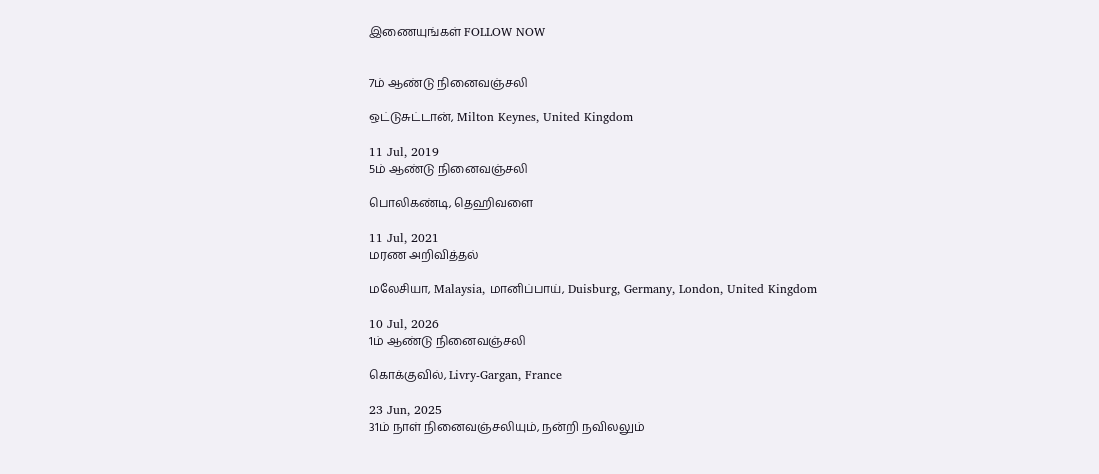இணையுங்கள் FOLLOW NOW


7ம் ஆண்டு நினைவஞ்சலி

ஒட்டுசுட்டான், Milton Keynes, United Kingdom

11 Jul, 2019
5ம் ஆண்டு நினைவஞ்சலி

பொலிகண்டி, தெஹிவளை

11 Jul, 2021
மரண அறிவித்தல்

மலேசியா, Malaysia, மானிப்பாய், Duisburg, Germany, London, United Kingdom

10 Jul, 2026
1ம் ஆண்டு நினைவஞ்சலி

கொக்குவில், Livry-Gargan, France

23 Jun, 2025
31ம் நாள் நினைவஞ்சலியும், நன்றி நவிலலும்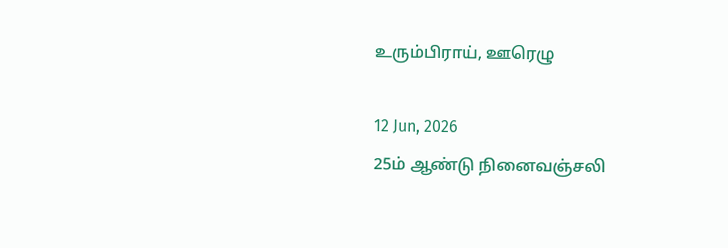உரும்பிராய், ஊரெழு

12 Jun, 2026
25ம் ஆண்டு நினைவஞ்சலி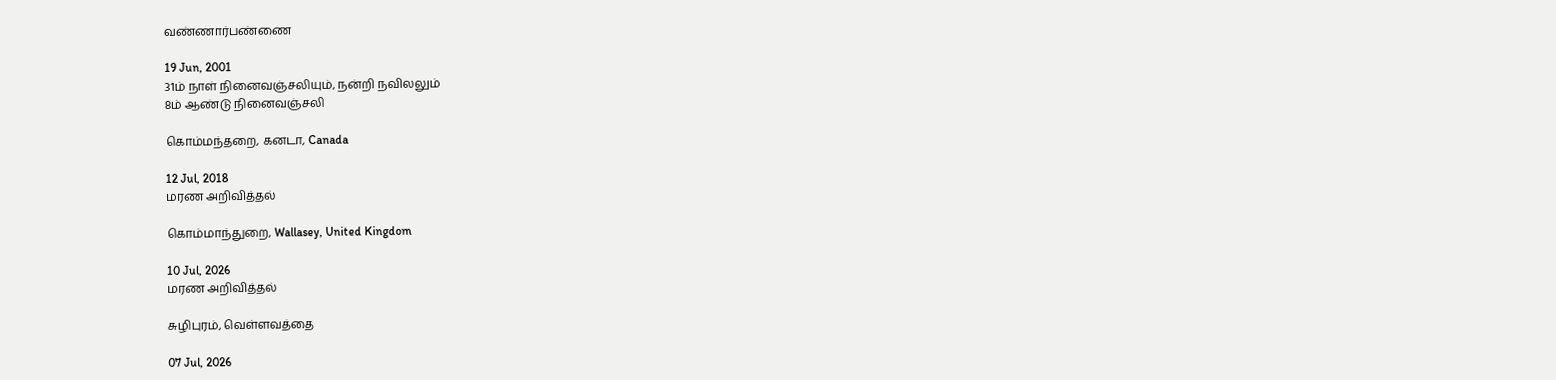வண்ணார்பண்ணை

19 Jun, 2001
31ம் நாள் நினைவஞ்சலியும், நன்றி நவிலலும்
8ம் ஆண்டு நினைவஞ்சலி

கொம்மந்தறை, கனடா, Canada

12 Jul, 2018
மரண அறிவித்தல்

கொம்மாந்துறை, Wallasey, United Kingdom

10 Jul, 2026
மரண அறிவித்தல்

சுழிபுரம், வெள்ளவத்தை

07 Jul, 2026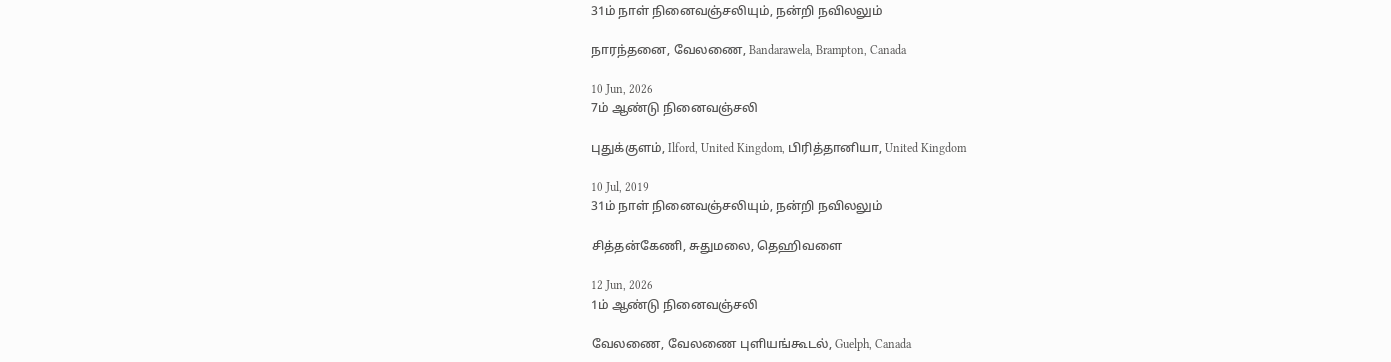31ம் நாள் நினைவஞ்சலியும், நன்றி நவிலலும்

நாரந்தனை, வேலணை, Bandarawela, Brampton, Canada

10 Jun, 2026
7ம் ஆண்டு நினைவஞ்சலி

புதுக்குளம், Ilford, United Kingdom, பிரித்தானியா, United Kingdom

10 Jul, 2019
31ம் நாள் நினைவஞ்சலியும், நன்றி நவிலலும்

சித்தன்கேணி, சுதுமலை, தெஹிவளை

12 Jun, 2026
1ம் ஆண்டு நினைவஞ்சலி

வேலணை, வேலணை புளியங்கூடல், Guelph, Canada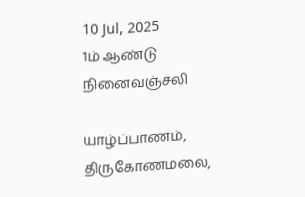10 Jul, 2025
1ம் ஆண்டு நினைவஞ்சலி

யாழ்ப்பாணம், திருகோணமலை,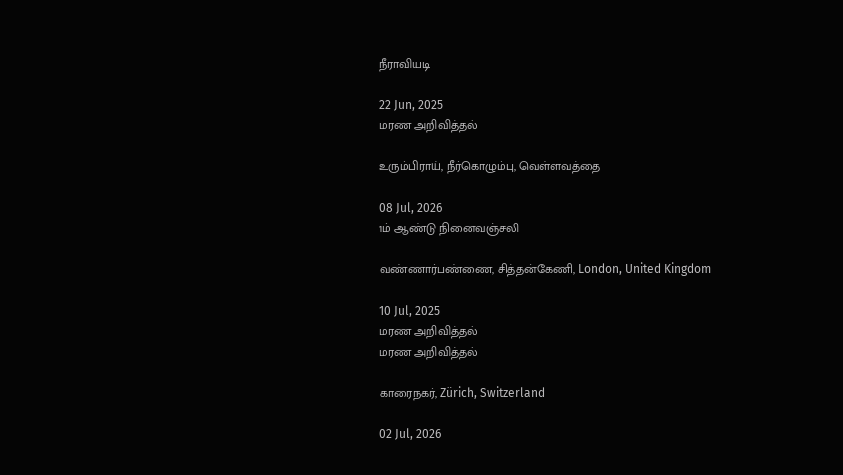நீராவியடி

22 Jun, 2025
மரண அறிவித்தல்

உரும்பிராய், நீர்கொழும்பு, வெள்ளவத்தை

08 Jul, 2026
1ம் ஆண்டு நினைவஞ்சலி

வண்ணார்பண்ணை, சித்தன்கேணி, London, United Kingdom

10 Jul, 2025
மரண அறிவித்தல்
மரண அறிவித்தல்

காரைநகர், Zürich, Switzerland

02 Jul, 2026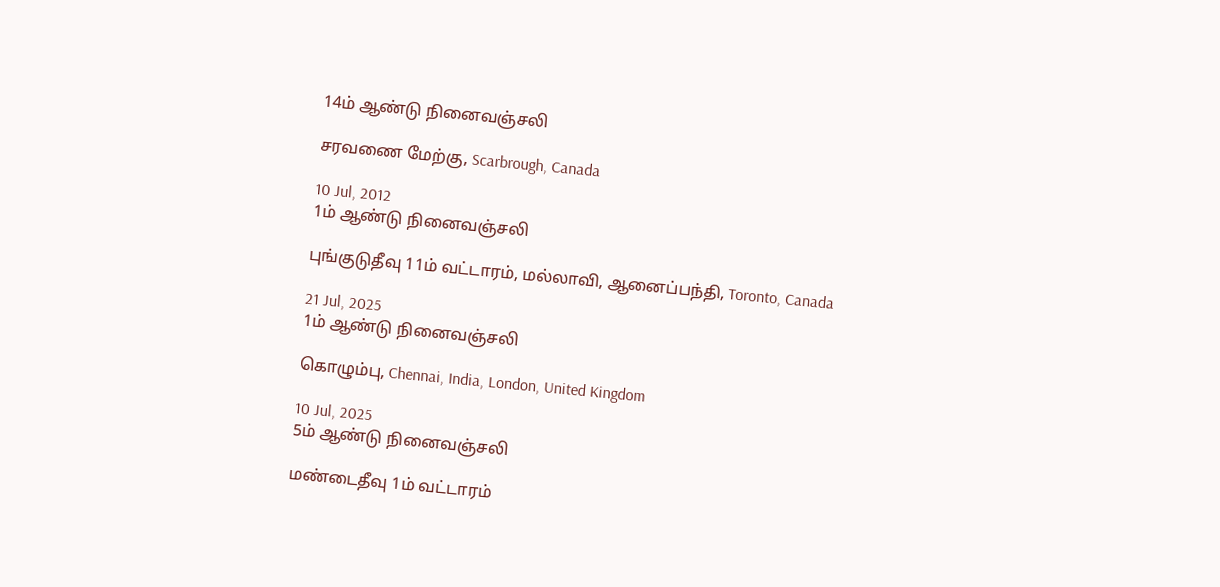14ம் ஆண்டு நினைவஞ்சலி

சரவணை மேற்கு, Scarbrough, Canada

10 Jul, 2012
1ம் ஆண்டு நினைவஞ்சலி

புங்குடுதீவு 11ம் வட்டாரம், மல்லாவி, ஆனைப்பந்தி, Toronto, Canada

21 Jul, 2025
1ம் ஆண்டு நினைவஞ்சலி

கொழும்பு, Chennai, India, London, United Kingdom

10 Jul, 2025
5ம் ஆண்டு நினைவஞ்சலி

மண்டைதீவு 1ம் வட்டாரம்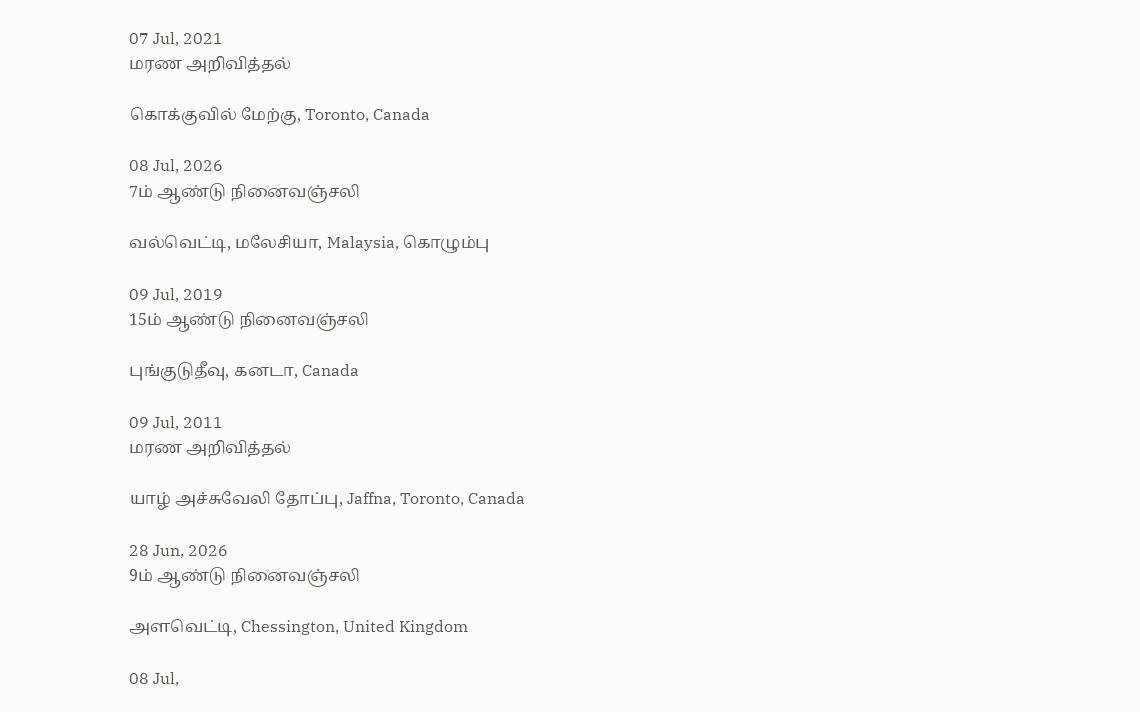07 Jul, 2021
மரண அறிவித்தல்

கொக்குவில் மேற்கு, Toronto, Canada

08 Jul, 2026
7ம் ஆண்டு நினைவஞ்சலி

வல்வெட்டி, மலேசியா, Malaysia, கொழும்பு

09 Jul, 2019
15ம் ஆண்டு நினைவஞ்சலி

புங்குடுதீவு, கனடா, Canada

09 Jul, 2011
மரண அறிவித்தல்

யாழ் அச்சுவேலி தோப்பு, Jaffna, Toronto, Canada

28 Jun, 2026
9ம் ஆண்டு நினைவஞ்சலி

அளவெட்டி, Chessington, United Kingdom

08 Jul,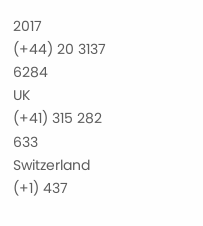2017
(+44) 20 3137 6284
UK
(+41) 315 282 633
Switzerland
(+1) 437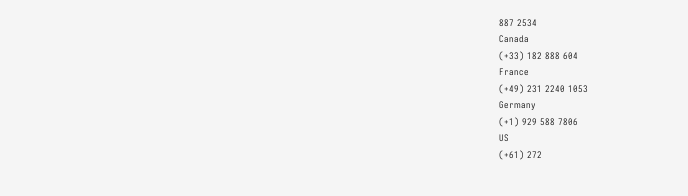887 2534
Canada
(+33) 182 888 604
France
(+49) 231 2240 1053
Germany
(+1) 929 588 7806
US
(+61) 272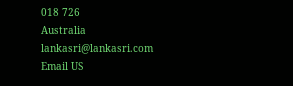018 726
Australia
lankasri@lankasri.com
Email US